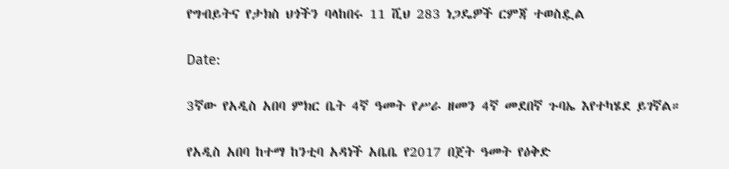የግብይትና የታክስ ህጎችን ባላከበሩ 11 ሺህ 283 ነጋዴዎች ርምጃ ተወስዷል

Date:

3ኛው የአዲስ አበባ ምክር ቤት 4ኛ ዓመት የሥራ ዘመን 4ኛ መደበኛ ጉባኤ እየተካሄደ ይገኛል።

የአዲስ አበባ ከተማ ከንቲባ አዳነች አቤቤ የ2017 በጀት ዓመት የዕቅድ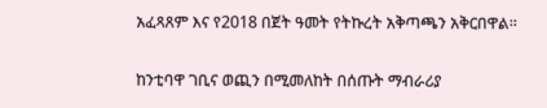አፈጻጸም እና የ2018 በጀት ዓመት የትኩረት አቅጣጫን አቅርበዋል።

ከንቲባዋ ገቢና ወጪን በሚመለከት በሰጡት ማብራሪያ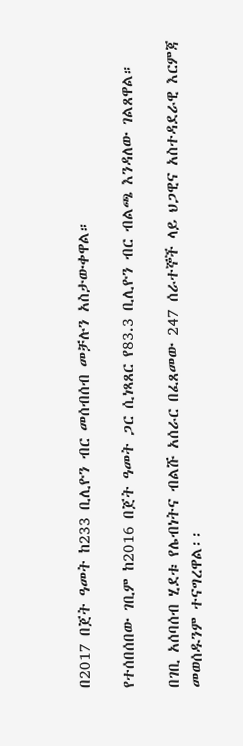በ2017 በጀት ዓመት ከ233 ቢሊዮን ብር መሰብሰብ መቻሉን አስታውቀዋል።

የተሰበሰበው ገቢም ከ2016 በጀት ዓመት ጋር ሲነጻጸር የ83.3 ቢሊዮን ብር ብልጫ እንዳለው ገልጸዋል።

በገቢ አሰባሰብ ሂደቱ የሌብነትና ብልሹ አሰራር በፈጸመው 247 ሰራተኞች ላይ ህጋዊና አስተዳደራዊ እርምጃ መወሰዱንም ተናግረዋል፡፡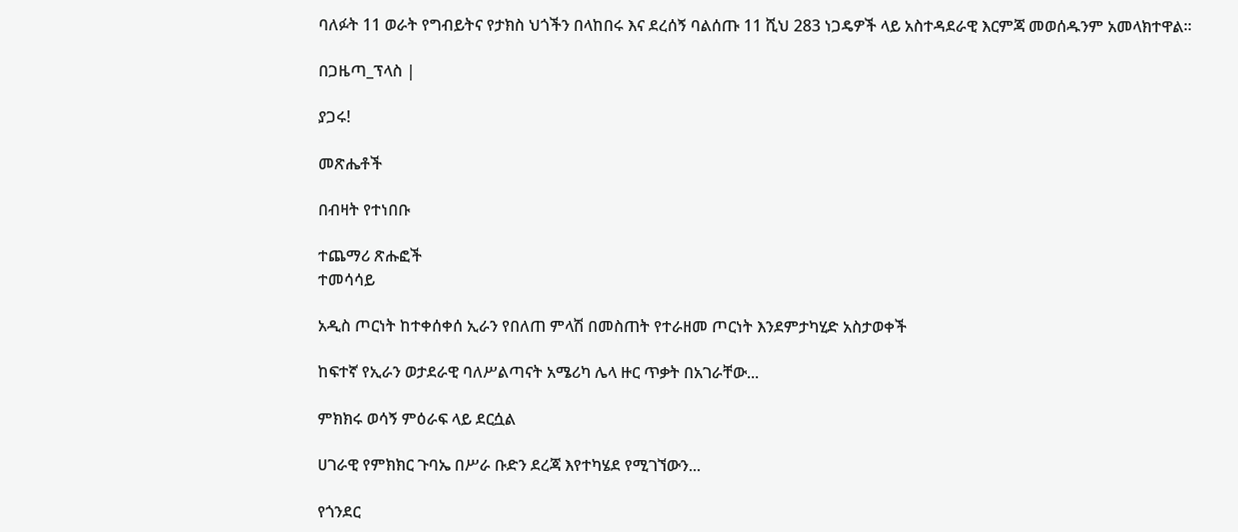ባለፉት 11 ወራት የግብይትና የታክስ ህጎችን በላከበሩ እና ደረሰኝ ባልሰጡ 11 ሺህ 283 ነጋዴዎች ላይ አስተዳደራዊ እርምጃ መወሰዱንም አመላክተዋል።

በጋዜጣ_ፕላስ |

ያጋሩ!

መጽሔቶች

በብዛት የተነበቡ

ተጨማሪ ጽሑፎች
ተመሳሳይ

አዲስ ጦርነት ከተቀሰቀሰ ኢራን የበለጠ ምላሽ በመስጠት የተራዘመ ጦርነት እንደምታካሂድ አስታወቀች

ከፍተኛ የኢራን ወታደራዊ ባለሥልጣናት አሜሪካ ሌላ ዙር ጥቃት በአገራቸው...

ምክክሩ ወሳኝ ምዕራፍ ላይ ደርሷል

ሀገራዊ የምክክር ጉባኤ በሥራ ቡድን ደረጃ እየተካሄደ የሚገኘውን...

የጎንደር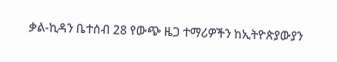ቃል-ኪዳን ቤተሰብ 28 የውጭ ዜጋ ተማሪዎችን ከኢትዮጵያውያን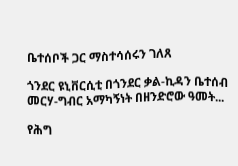ቤተሰቦች ጋር ማስተሳሰሩን ገለጸ

ጎንደር ዩኒቨርሲቲ በጎንደር ቃል-ኪዳን ቤተሰብ መርሃ-ግብር አማካኝነት በዘንድሮው ዓመት...

የሕግ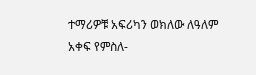ተማሪዎቹ አፍሪካን ወክለው ለዓለም አቀፍ የምስለ-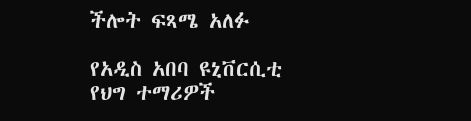ችሎት ፍጻሜ አለፉ

የአዲስ አበባ ዩኒቨርሲቲ የህግ ተማሪዎች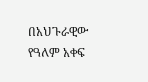በአህጉራዊው የዓለም አቀፍ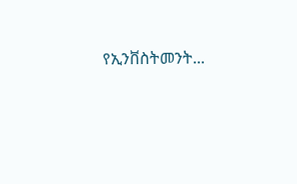የኢንቨስትመንት...